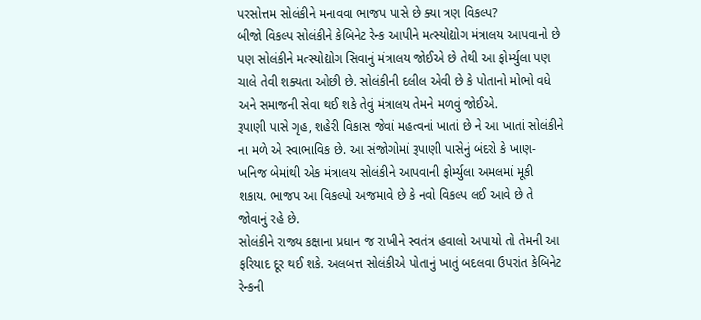પરસોત્તમ સોલંકીને મનાવવા ભાજપ પાસે છે ક્યા ત્રણ વિકલ્પ?
બીજો વિકલ્પ સોલંકીને કેબિનેટ રેન્ક આપીને મત્સ્યોદ્યોગ મંત્રાલય આપવાનો છે પણ સોલંકીને મત્સ્યોદ્યોગ સિવાનું મંત્રાલય જોઈએ છે તેથી આ ફોર્મ્યુલા પણ ચાલે તેવી શક્યતા ઓછી છે. સોલંકીની દલીલ એવી છે કે પોતાનો મોભો વધે અને સમાજની સેવા થઈ શકે તેવું મંત્રાલય તેમને મળવું જોઈએ.
રૂપાણી પાસે ગૃહ, શહેરી વિકાસ જેવાં મહત્વનાં ખાતાં છે ને આ ખાતાં સોલંકીને ના મળે એ સ્વાભાવિક છે. આ સંજોગોમાં રૂપાણી પાસેનું બંદરો કે ખાણ-ખનિજ બેમાંથી એક મંત્રાલય સોલંકીને આપવાની ફોર્મ્યુલા અમલમાં મૂકી શકાય. ભાજપ આ વિકલ્પો અજમાવે છે કે નવો વિકલ્પ લઈ આવે છે તે જોવાનું રહે છે.
સોલંકીને રાજ્ય કક્ષાના પ્રધાન જ રાખીને સ્વતંત્ર હવાલો અપાયો તો તેમની આ ફરિયાદ દૂર થઈ શકે. અલબત્ત સોલંકીએ પોતાનું ખાતું બદલવા ઉપરાંત કેબિનેટ રેન્કની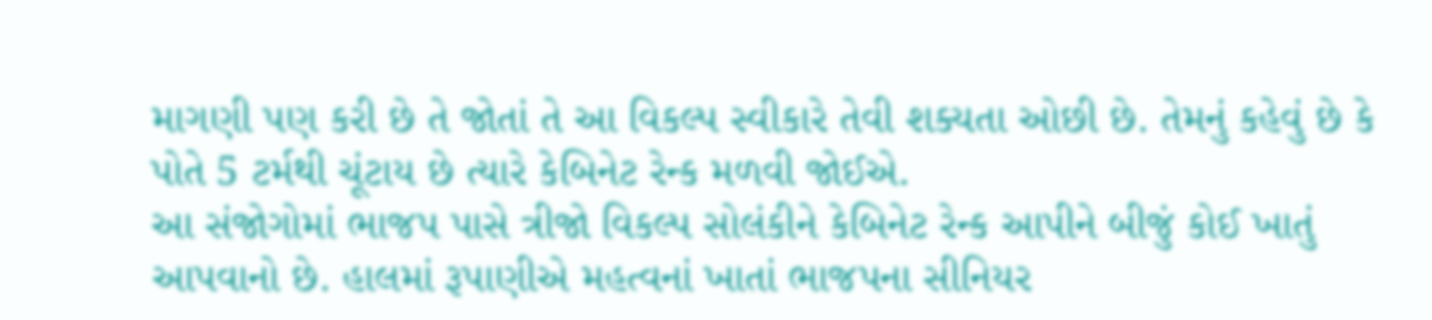માગણી પણ કરી છે તે જોતાં તે આ વિકલ્પ સ્વીકારે તેવી શક્યતા ઓછી છે. તેમનું કહેવું છે કે પોતે 5 ટર્મથી ચૂંટાય છે ત્યારે કેબિનેટ રેન્ક મળવી જોઈએ.
આ સંજોગોમાં ભાજપ પાસે ત્રીજો વિકલ્પ સોલંકીને કેબિનેટ રેન્ક આપીને બીજું કોઈ ખાતું આપવાનો છે. હાલમાં રૂપાણીએ મહત્વનાં ખાતાં ભાજપના સીનિયર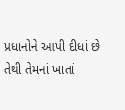પ્રધાનોને આપી દીધાં છે તેથી તેમનાં ખાતાં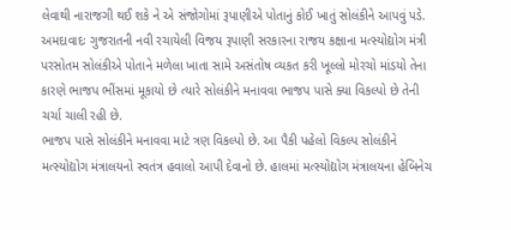લેવાથી નારાજગી થઈ શકે ને એ સંજોગોમાં રૂપાણીએ પોતાનું કોઈ ખાતું સોલંકીને આપવું પડે.
અમદાવાદઃ ગુજરાતની નવી રચાયેલી વિજય રૂપાણી સરકારના રાજય કક્ષાના મત્સ્યોદ્યોગ મંત્રી પરસોતમ સોલંકીએ પોતાને મળેલા ખાતા સામે અસંતોષ વ્યકત કરી ખૂલ્લો મોરચો માંડયો તેના કારણે ભાજપ ભીંસમાં મૂકાયો છે ત્યારે સોલંકીને મનાવવા ભાજપ પાસે ક્યા વિકલ્પો છે તેની ચર્ચા ચાલી રહી છે.
ભાજપ પાસે સોલંકીને મનાવવા માટે ત્રણ વિકલ્પો છે. આ પૈકી પહેલો વિકલ્પ સોલંકીને મત્સ્યોદ્યોગ મંત્રાલયનો સ્વતંત્ર હવાલો આપી દેવાનો છે. હાલમાં મત્સ્યોદ્યોગ મંત્રાલયના હેબિનેચ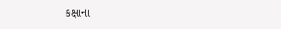કક્ષાના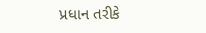પ્રધાન તરીકે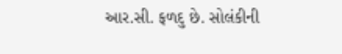આર.સી. ફળદુ છે. સોલંકીની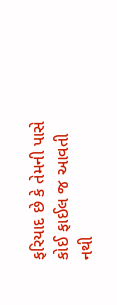ફરિયાદ છે કે તેમની પાસે કોઈ ફાઈલ જ આવતી નથી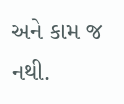અને કામ જ નથી.